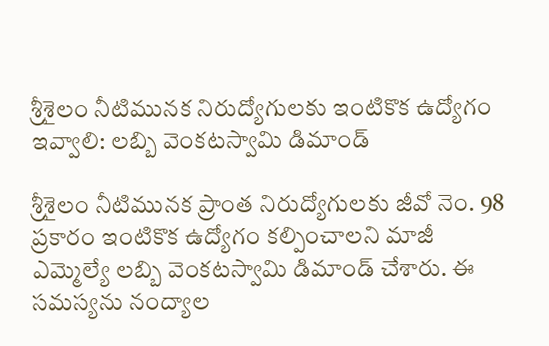శ్రీశైలం నీటిమునక నిరుద్యోగులకు ఇంటికొక ఉద్యోగం ఇవ్వాలి: లబ్బి వెంకటస్వామి డిమాండ్

శ్రీశైలం నీటిమునక ప్రాంత నిరుద్యోగులకు జీవో నెం. 98 ప్రకారం ఇంటికొక ఉద్యోగం కల్పించాలని మాజీ ఎమ్మెల్యే లబ్బి వెంకటస్వామి డిమాండ్ చేశారు. ఈ సమస్యను నంద్యాల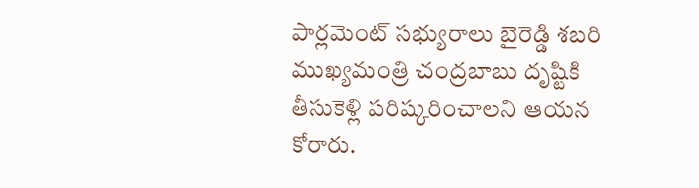పార్లమెంట్ సభ్యురాలు బైరెడ్డి శబరి ముఖ్యమంత్రి చంద్రబాబు దృష్టికి తీసుకెళ్లి పరిష్కరించాలని ఆయన కోరారు.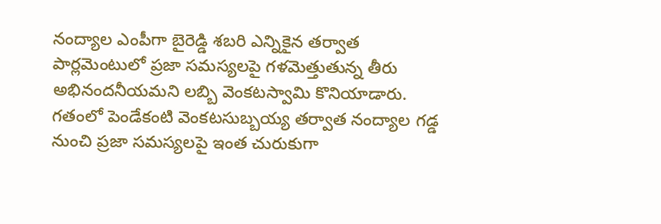నంద్యాల ఎంపీగా బైరెడ్డి శబరి ఎన్నికైన తర్వాత పార్లమెంటులో ప్రజా సమస్యలపై గళమెత్తుతున్న తీరు అభినందనీయమని లబ్బి వెంకటస్వామి కొనియాడారు. గతంలో పెండేకంటి వెంకటసుబ్బయ్య తర్వాత నంద్యాల గడ్డ నుంచి ప్రజా సమస్యలపై ఇంత చురుకుగా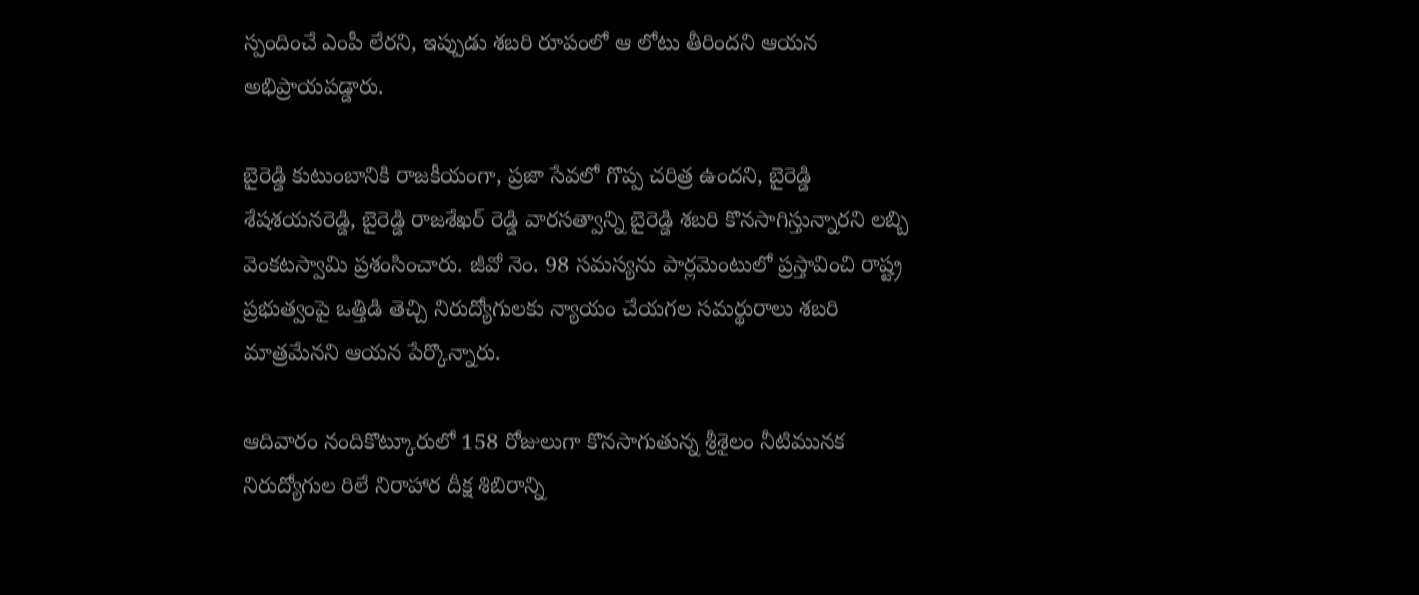స్పందించే ఎంపీ లేరని, ఇప్పుడు శబరి రూపంలో ఆ లోటు తీరిందని ఆయన అభిప్రాయపడ్డారు.

బైరెడ్డి కుటుంబానికి రాజకీయంగా, ప్రజా సేవలో గొప్ప చరిత్ర ఉందని, బైరెడ్డి శేషశయనరెడ్డి, బైరెడ్డి రాజశేఖర్ రెడ్డి వారసత్వాన్ని బైరెడ్డి శబరి కొనసాగిస్తున్నారని లబ్బి వెంకటస్వామి ప్రశంసించారు. జీవో నెం. 98 సమస్యను పార్లమెంటులో ప్రస్తావించి రాష్ట్ర ప్రభుత్వంపై ఒత్తిడి తెచ్చి నిరుద్యోగులకు న్యాయం చేయగల సమర్థురాలు శబరి మాత్రమేనని ఆయన పేర్కొన్నారు.

ఆదివారం నందికొట్కూరులో 158 రోజులుగా కొనసాగుతున్న శ్రీశైలం నీటిమునక నిరుద్యోగుల రిలే నిరాహార దీక్ష శిబిరాన్ని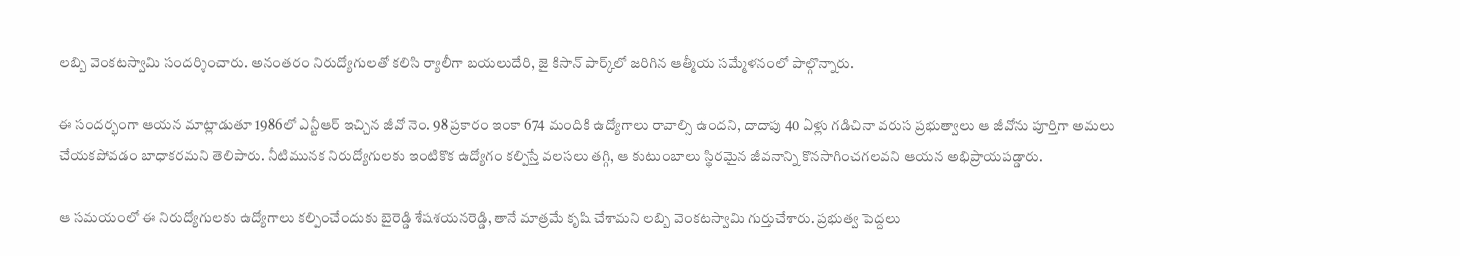లబ్బి వెంకటస్వామి సందర్శించారు. అనంతరం నిరుద్యోగులతో కలిసి ర్యాలీగా బయలుదేరి, జై కిసాన్ పార్క్‌లో జరిగిన ఆత్మీయ సమ్మేళనంలో పాల్గొన్నారు.

ఈ సందర్భంగా ఆయన మాట్లాడుతూ 1986లో ఎన్టీఆర్ ఇచ్చిన జీవో నెం. 98 ప్రకారం ఇంకా 674 మందికి ఉద్యోగాలు రావాల్సి ఉందని, దాదాపు 40 ఏళ్లు గడిచినా వరుస ప్రభుత్వాలు ఆ జీవోను పూర్తిగా అమలు చేయకపోవడం బాధాకరమని తెలిపారు. నీటిమునక నిరుద్యోగులకు ఇంటికొక ఉద్యోగం కల్పిస్తే వలసలు తగ్గి, ఆ కుటుంబాలు స్థిరమైన జీవనాన్ని కొనసాగించగలవని ఆయన అభిప్రాయపడ్డారు.

ఆ సమయంలో ఈ నిరుద్యోగులకు ఉద్యోగాలు కల్పించేందుకు బైరెడ్డి శేషశయనరెడ్డి, తానే మాత్రమే కృషి చేశామని లబ్బి వెంకటస్వామి గుర్తుచేశారు. ప్రభుత్వ పెద్దలు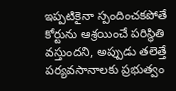ఇప్పటికైనా స్పందించకపోతే కోర్టును ఆశ్రయించే పరిస్థితి వస్తుందని, అప్పుడు తలెత్తే పర్యవసానాలకు ప్రభుత్వం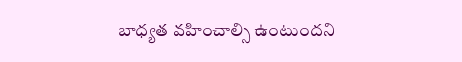బాధ్యత వహించాల్సి ఉంటుందని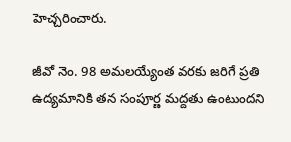హెచ్చరించారు.

జీవో నెం. 98 అమలయ్యేంత వరకు జరిగే ప్రతి ఉద్యమానికి తన సంపూర్ణ మద్దతు ఉంటుందని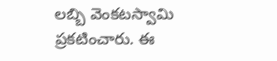లబ్బి వెంకటస్వామి ప్రకటించారు. ఈ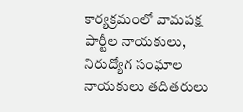కార్యక్రమంలో వామపక్ష పార్టీల నాయకులు, నిరుద్యోగ సంఘాల నాయకులు తదితరులు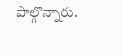పాల్గొన్నారు.